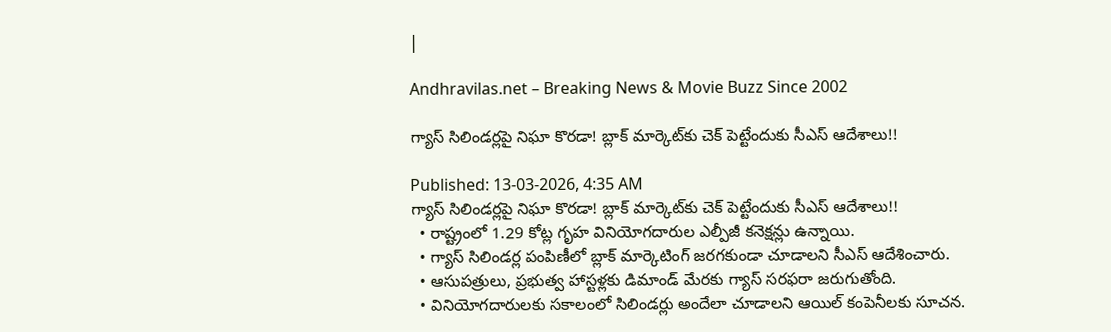|

Andhravilas.net – Breaking News & Movie Buzz Since 2002

గ్యాస్ సిలిండర్లపై నిఘా కొరడా! బ్లాక్ మార్కెట్‌కు చెక్ పెట్టేందుకు సీఎస్ ఆదేశాలు!!

Published: 13-03-2026, 4:35 AM
గ్యాస్ సిలిండర్లపై నిఘా కొరడా! బ్లాక్ మార్కెట్‌కు చెక్ పెట్టేందుకు సీఎస్ ఆదేశాలు!!
  • రాష్ట్రంలో 1.29 కోట్ల గృహ వినియోగదారుల ఎల్పీజీ కనెక్షన్లు ఉన్నాయి.
  • గ్యాస్ సిలిండర్ల పంపిణీలో బ్లాక్ మార్కెటింగ్ జరగకుండా చూడాలని సీఎస్ ఆదేశించారు.
  • ఆసుపత్రులు, ప్రభుత్వ హాస్టళ్లకు డిమాండ్ మేరకు గ్యాస్ సరఫరా జరుగుతోంది.
  • వినియోగదారులకు సకాలంలో సిలిండర్లు అందేలా చూడాలని ఆయిల్ కంపెనీలకు సూచన.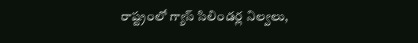రాష్ట్రంలో గ్యాస్ సిలిండర్ల నిల్వలు,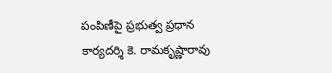పంపిణీపై ప్రభుత్వ ప్రధాన కార్యదర్శి కె. రామకృష్ణారావు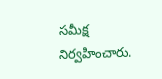సమీక్ష నిర్వహించారు.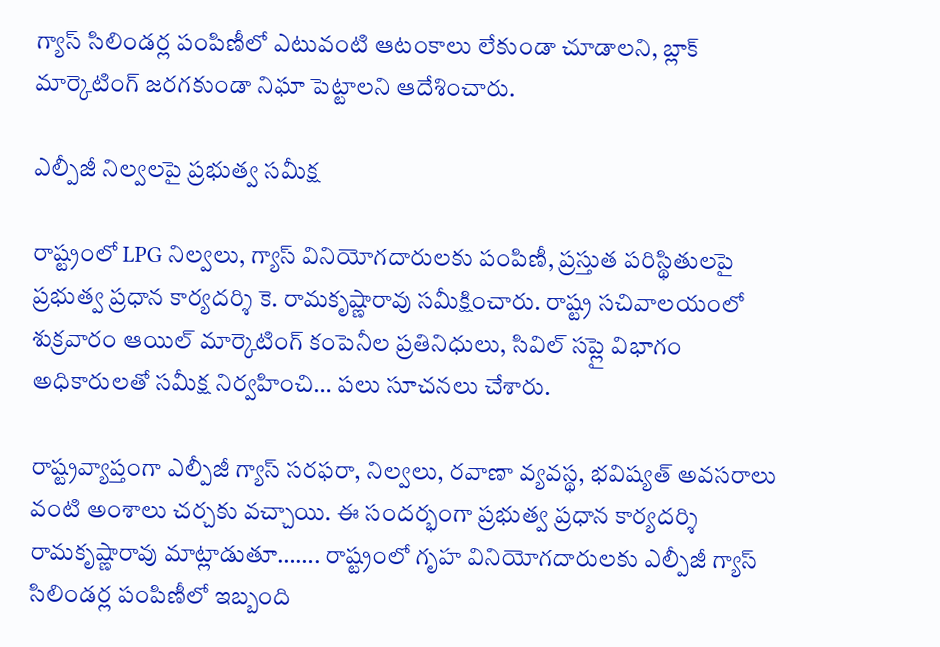గ్యాస్ సిలిండర్ల పంపిణీలో ఎటువంటి ఆటంకాలు లేకుండా చూడాలని, బ్లాక్ మార్కెటింగ్ జరగకుండా నిఘా పెట్టాలని ఆదేశించారు.

ఎల్పీజీ నిల్వలపై ప్రభుత్వ సమీక్ష

రాష్ట్రంలో LPG నిల్వలు, గ్యాస్ వినియోగదారులకు పంపిణీ, ప్రస్తుత పరిస్థితులపై ప్రభుత్వ ప్రధాన కార్యదర్శి కె. రామకృష్ణారావు సమీక్షించారు. రాష్ట్ర సచివాలయంలో శుక్రవారం ఆయిల్ మార్కెటింగ్ కంపెనీల ప్రతినిధులు, సివిల్ సప్లై విభాగం అధికారులతో సమీక్ష నిర్వహించి… పలు సూచనలు చేశారు.

రాష్ట్రవ్యాప్తంగా ఎల్పీజీ గ్యాస్ సరఫరా, నిల్వలు, రవాణా వ్యవస్థ, భవిష్యత్ అవసరాలు వంటి అంశాలు చర్చకు వచ్చాయి. ఈ సందర్భంగా ప్రభుత్వ ప్రధాన కార్యదర్శి రామకృష్ణారావు మాట్లాడుతూ……. రాష్ట్రంలో గృహ వినియోగదారులకు ఎల్పీజీ గ్యాస్ సిలిండర్ల పంపిణీలో ఇబ్బంది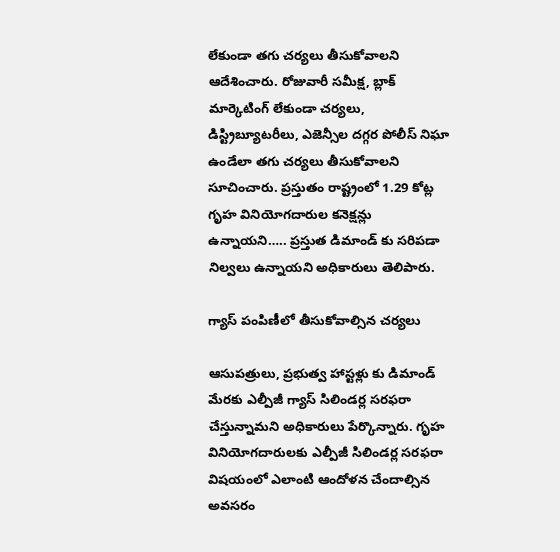లేకుండా తగు చర్యలు తీసుకోవాలని ఆదేశించారు. రోజువారీ సమీక్ష, బ్లాక్ మార్కెటింగ్ లేకుండా చర్యలు, డిస్ట్రిబ్యూటరీలు, ఎజెన్సీల దగ్గర పోలీస్ నిఘా ఉండేలా తగు చర్యలు తీసుకోవాలని సూచించారు. ప్రస్తుతం రాష్ట్రంలో 1.29 కోట్ల గృహ వినియోగదారుల కనెక్షన్లు ఉన్నాయని….. ప్రస్తుత డిమాండ్ కు సరిపడా నిల్వలు ఉన్నాయని అధికారులు తెలిపారు.

గ్యాస్ పంపిణీలో తీసుకోవాల్సిన చర్యలు

ఆసుపత్రులు, ప్రభుత్వ హాస్టళ్లు కు డిమాండ్ మేరకు ఎల్పీజీ గ్యాస్ సిలిండర్ల సరఫరా చేస్తున్నామని అధికారులు పేర్కొన్నారు. గృహ వినియోగదారులకు ఎల్పీజీ సిలిండర్ల సరఫరా విషయంలో ఎలాంటి ఆందోళన చేందాల్సిన అవసరం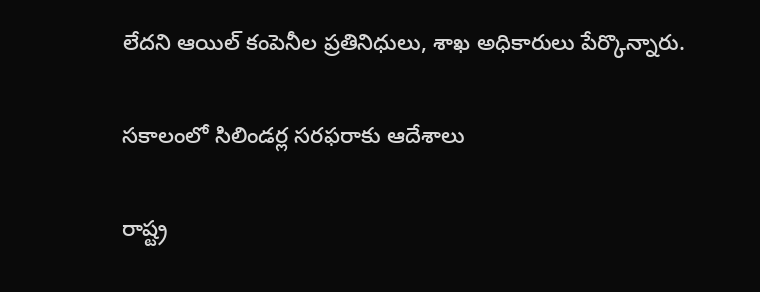లేదని ఆయిల్ కంపెనీల ప్రతినిధులు, శాఖ అధికారులు పేర్కొన్నారు.

సకాలంలో సిలిండర్ల సరఫరాకు ఆదేశాలు

రాష్ట్ర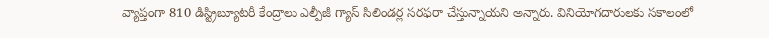వ్యాప్తంగా 810 డిస్ట్రిబ్యూటరీ కేంద్రాలు ఎల్పీజీ గ్యాస్ సిలిండర్ల సరఫరా చేస్తున్నాయని అన్నారు. వినియోగదారులకు సకాలంలో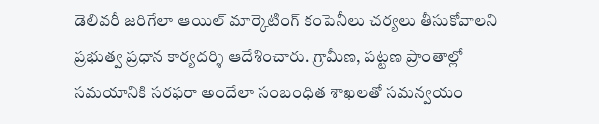డెలివరీ జరిగేలా ఆయిల్ మార్కెటింగ్ కంపెనీలు చర్యలు తీసుకోవాలని ప్రభుత్వ ప్రధాన కార్యదర్శి ఆదేశించారు. గ్రామీణ, పట్టణ ప్రాంతాల్లో సమయానికి సరఫరా అందేలా సంబంధిత శాఖలతో సమన్వయం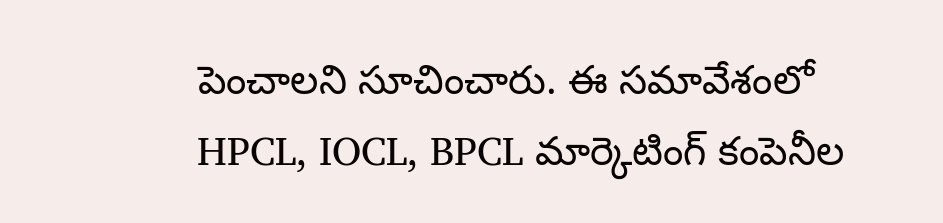పెంచాలని సూచించారు. ఈ సమావేశంలో HPCL, IOCL, BPCL మార్కెటింగ్ కంపెనీల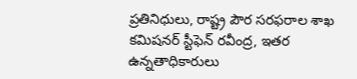ప్రతినిధులు, రాష్ట్ర పౌర సరఫరాల శాఖ కమిషనర్ స్టీఫెన్ రవీంద్ర, ఇతర ఉన్నతాధికారులు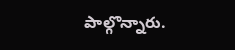పాల్గొన్నారు.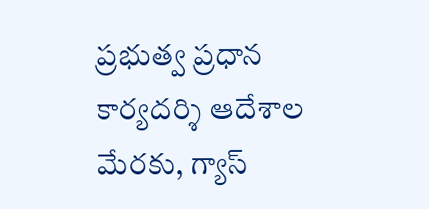ప్రభుత్వ ప్రధాన కార్యదర్శి ఆదేశాల మేరకు, గ్యాస్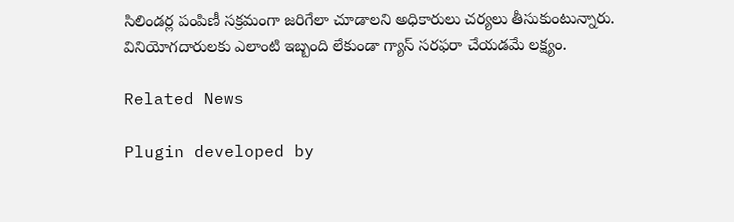సిలిండర్ల పంపిణీ సక్రమంగా జరిగేలా చూడాలని అధికారులు చర్యలు తీసుకుంటున్నారు. వినియోగదారులకు ఎలాంటి ఇబ్బంది లేకుండా గ్యాస్ సరఫరా చేయడమే లక్ష్యం.

Related News

Plugin developed by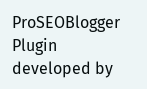ProSEOBlogger
Plugin developed by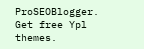ProSEOBlogger. Get free Ypl themes.